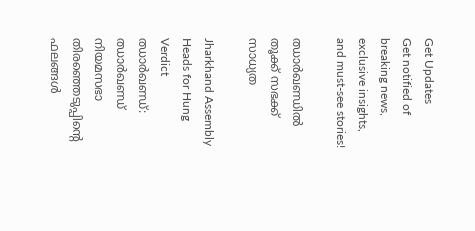Get Updates
Get notified of breaking news, exclusive insights, and must-see stories!

ഝാര്‍ഖണ്ഡില്‍ തൂക്ക് സഭക്ക് സാധ്യത

Jharkhand Assembly Heads for Hung Verdict
ഝാര്‍ഖണ്ഡ്: ഝാര്‍ഖണ്ഡ് നിയമസഭാ തിരഞ്ഞെടുപ്പിന്റെ ഫലങ്ങള്‍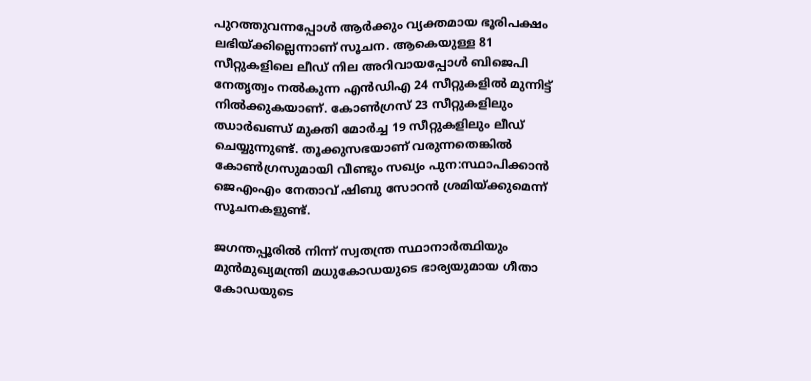പുറത്തുവന്നപ്പോള്‍ ആര്‍ക്കും വ്യക്തമായ ഭൂരിപക്ഷം ലഭിയ്ക്കില്ലെന്നാണ് സൂചന. ആകെയുള്ള 81 സീറ്റുകളിലെ ലീഡ് നില അറിവായപ്പോള്‍ ബിജെപി നേതൃത്വം നല്‍കുന്ന എന്‍ഡിഎ 24 സീറ്റുകളില്‍ മുന്നിട്ട് നില്‍ക്കുകയാണ്. കോണ്‍ഗ്രസ് 23 സീറ്റുകളിലും ഝാര്‍ഖണ്ഡ് മുക്തി മോര്‍ച്ച 19 സീറ്റുകളിലും ലീഡ് ചെയ്യുന്നുണ്ട്. തൂക്കുസഭയാണ് വരുന്നതെങ്കില്‍ കോണ്‍ഗ്രസുമായി വീണ്ടും സഖ്യം പുന:സ്ഥാപിക്കാന്‍ ജെഎംഎം നേതാവ് ഷിബു സോറന്‍ ശ്രമിയ്ക്കുമെന്ന് സൂചനകളുണ്ട്.

ജഗന്തപ്പൂരില്‍ നിന്ന് സ്വതന്ത്ര സ്ഥാനാര്‍ത്ഥിയും മുന്‍മുഖ്യമന്ത്രി മധുകോഡയുടെ ഭാര്യയുമായ ഗീതാ കോഡയുടെ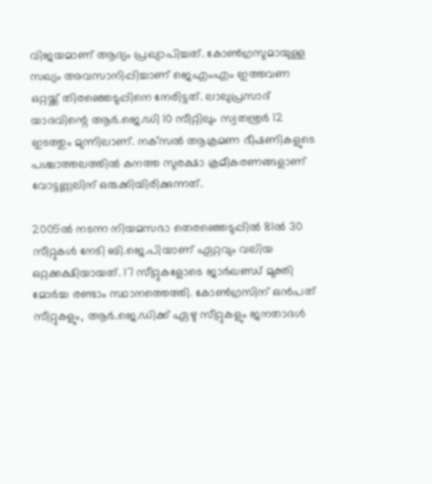വിജയമാണ് ആദ്യം പ്രഖ്യാപിച്ചത്. കോണ്‍ഗ്രസുമായുള്ള സഖ്യം അവസാനിപ്പിച്ചാണ് ജെഎംഎം ഇത്തവണ ഒറ്റയ്ക്ക് തിരഞ്ഞെടുപ്പിനെ നേരിട്ടത്. ലാലുപ്രസാദ് യാദവിന്റെ ആര്‍.ജെ.ഡി 10 സീറ്റിലും സ്വതന്ത്രര്‍ 12 ഇടത്തും മുന്നിലാണ്. നക്‌സല്‍ ആക്രമണ ഭീഷണികളുടെ പശ്ചാത്തലത്തില്‍ കനത്ത സുരക്ഷാ ക്രമീകരണങ്ങളാണ് വോട്ടണ്ണലിന് ഒരുക്കിയിരിക്കുന്നത്.

2005ല്‍ നടന്ന നിയമസഭാ തെരഞ്ഞെടുപ്പില്‍ 81ല്‍ 30 സീറ്റുകള്‍ നേടി ബി.ജെ.പിയാണ് ഏറ്റവും വലിയ ഒറ്റക്കക്ഷിയായത്. 17 സീറ്റുകളോടെ ജാര്‍ഖണ്ഡ് മുക്തി മോര്‍ച്ച രണ്ടാം സ്ഥാനത്തെത്തി. കോണ്‍ഗ്രസിന് ഒന്‍പത് സീറ്റുകളും, ആര്‍.ജെ.ഡിക്ക് ഏഴു സീറ്റുകളും ജനതാദള്‍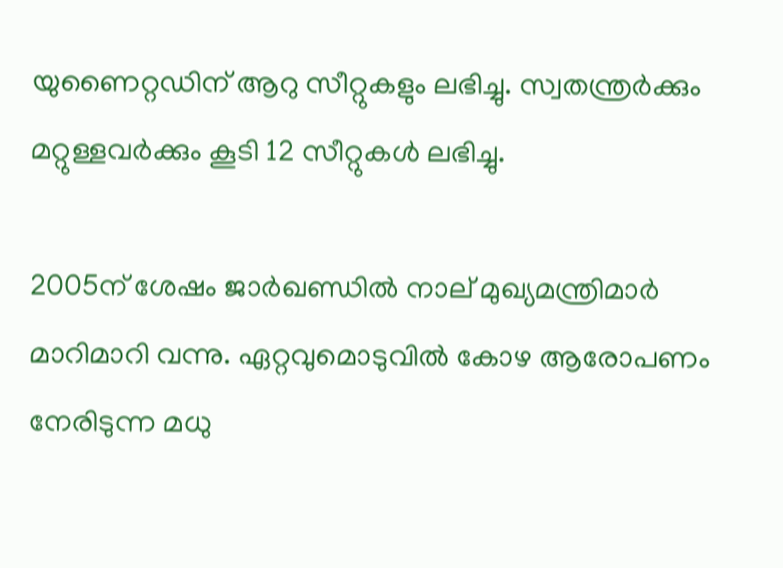യുണൈറ്റഡിന് ആറു സീറ്റുകളും ലഭിച്ചു. സ്വതന്ത്രര്‍ക്കും മറ്റുള്ളവര്‍ക്കും കൂടി 12 സീറ്റുകള്‍ ലഭിച്ചു.

2005ന് ശേഷം ജാര്‍ഖണ്ഡില്‍ നാല് മുഖ്യമന്ത്രിമാര്‍ മാറിമാറി വന്നു. ഏറ്റവുമൊടുവില്‍ കോഴ ആരോപണം നേരിടുന്ന മധു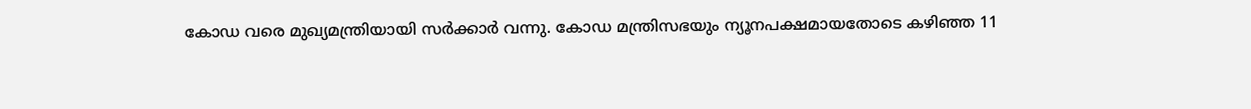കോഡ വരെ മുഖ്യമന്ത്രിയായി സര്‍ക്കാര്‍ വന്നു. കോഡ മന്ത്രിസഭയും ന്യൂനപക്ഷമായതോടെ കഴിഞ്ഞ 11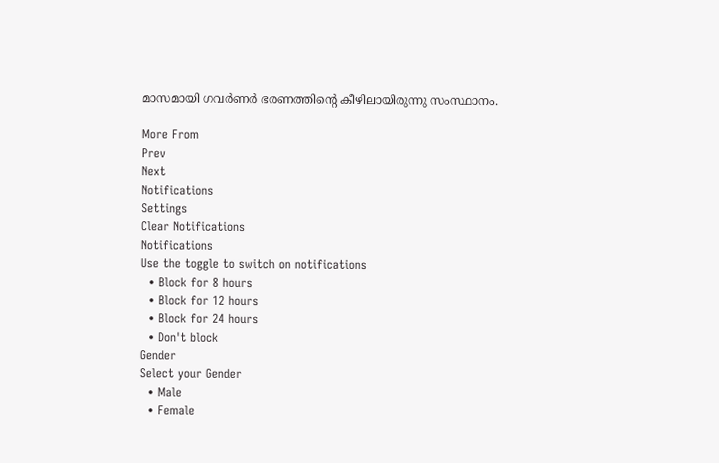മാസമായി ഗവര്‍ണര്‍ ഭരണത്തിന്റെ കീഴിലായിരുന്നു സംസ്ഥാനം.

More From
Prev
Next
Notifications
Settings
Clear Notifications
Notifications
Use the toggle to switch on notifications
  • Block for 8 hours
  • Block for 12 hours
  • Block for 24 hours
  • Don't block
Gender
Select your Gender
  • Male
  • Female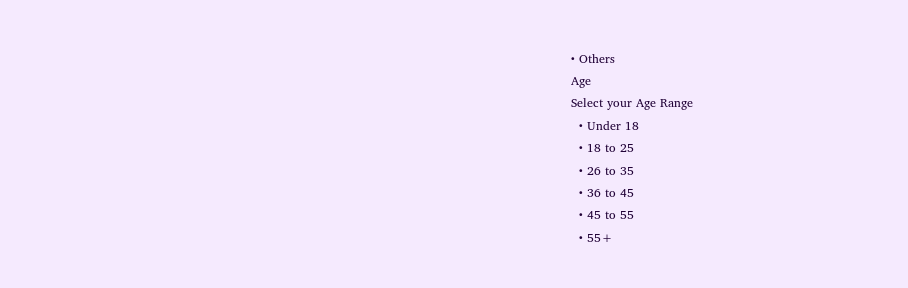• Others
Age
Select your Age Range
  • Under 18
  • 18 to 25
  • 26 to 35
  • 36 to 45
  • 45 to 55
  • 55+